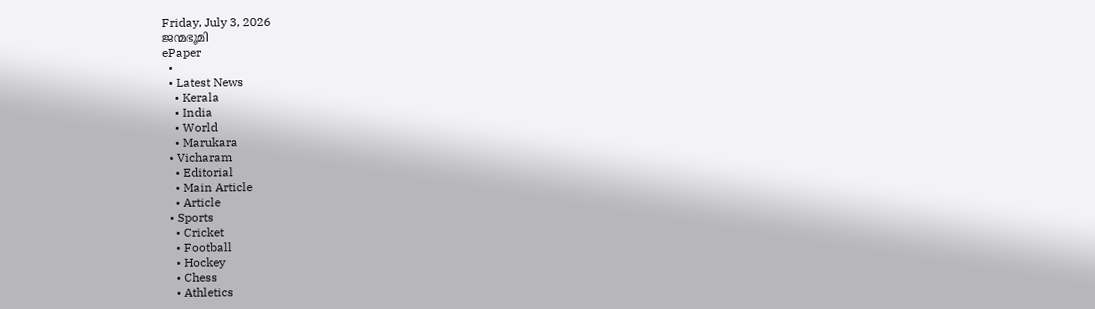Friday, July 3, 2026
ജന്മഭൂമി
ePaper
  •
  • Latest News
    • Kerala
    • India
    • World
    • Marukara
  • Vicharam
    • Editorial
    • Main Article
    • Article
  • Sports
    • Cricket
    • Football
    • Hockey
    • Chess
    • Athletics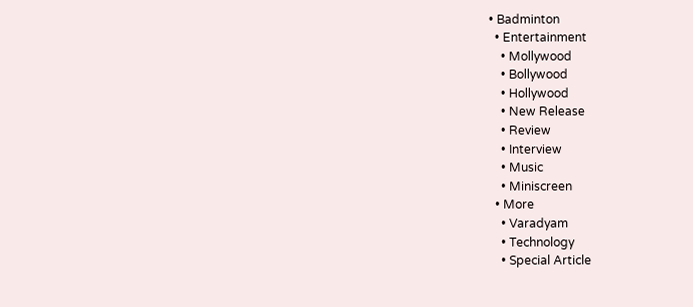• Badminton
  • Entertainment
    • Mollywood
    • Bollywood
    • Hollywood
    • New Release
    • Review
    • Interview
    • Music
    • Miniscreen
  • More
    • Varadyam
    • Technology
    • Special Article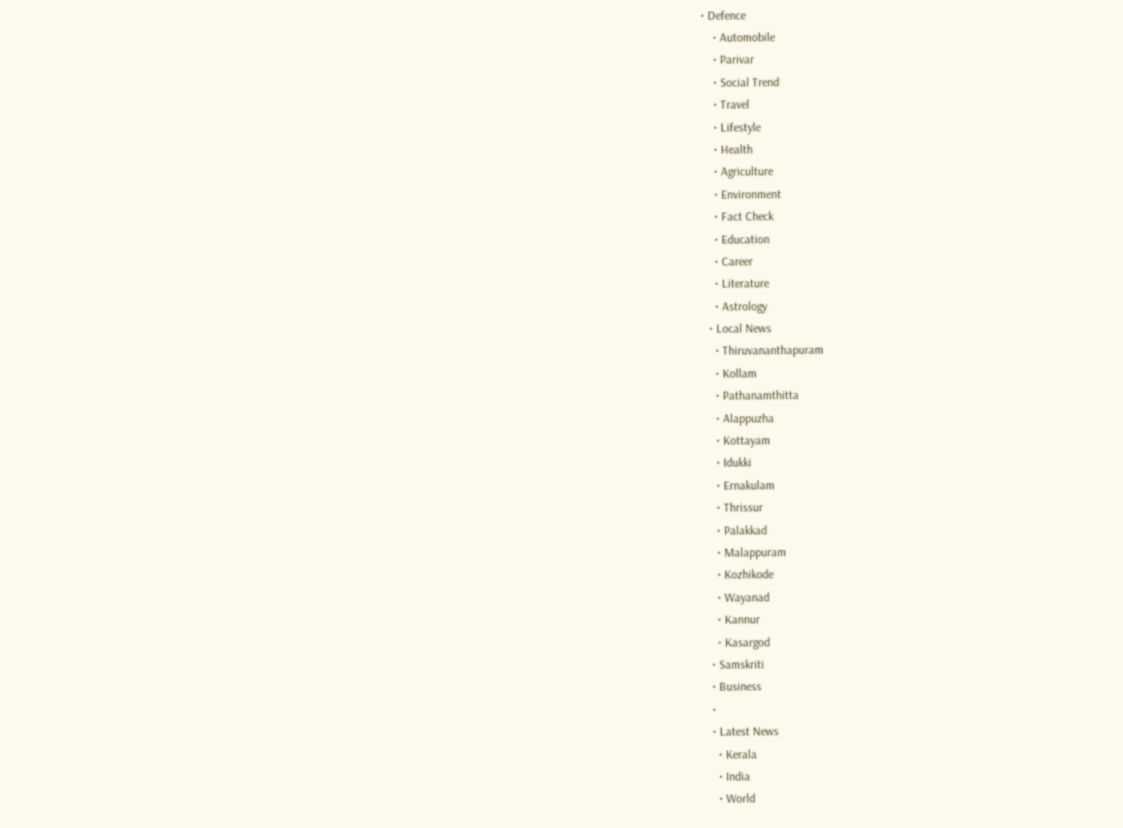• Defence
    • Automobile
    • Parivar
    • Social Trend
    • Travel
    • Lifestyle
    • Health
    • Agriculture
    • Environment
    • Fact Check
    • Education
    • Career
    • Literature
    • Astrology
  • Local News
    • Thiruvananthapuram
    • Kollam
    • Pathanamthitta
    • Alappuzha
    • Kottayam
    • Idukki
    • Ernakulam
    • Thrissur
    • Palakkad
    • Malappuram
    • Kozhikode
    • Wayanad
    • Kannur
    • Kasargod
  • Samskriti
  • Business
  •
  • Latest News
    • Kerala
    • India
    • World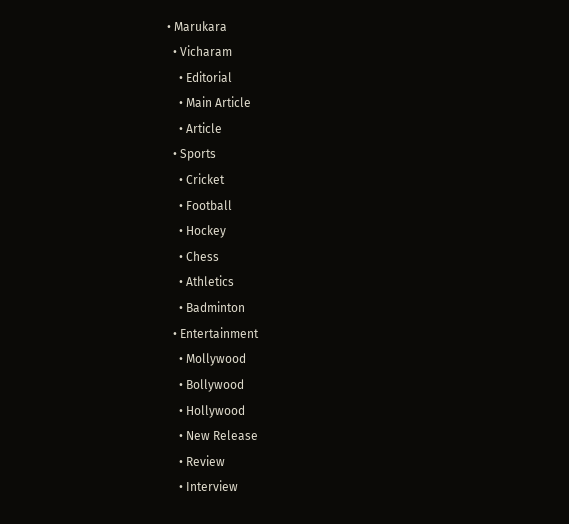• Marukara
  • Vicharam
    • Editorial
    • Main Article
    • Article
  • Sports
    • Cricket
    • Football
    • Hockey
    • Chess
    • Athletics
    • Badminton
  • Entertainment
    • Mollywood
    • Bollywood
    • Hollywood
    • New Release
    • Review
    • Interview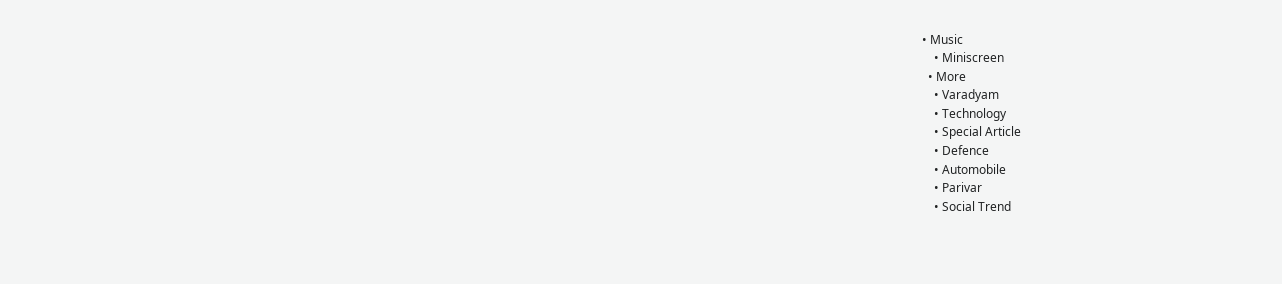• Music
    • Miniscreen
  • More
    • Varadyam
    • Technology
    • Special Article
    • Defence
    • Automobile
    • Parivar
    • Social Trend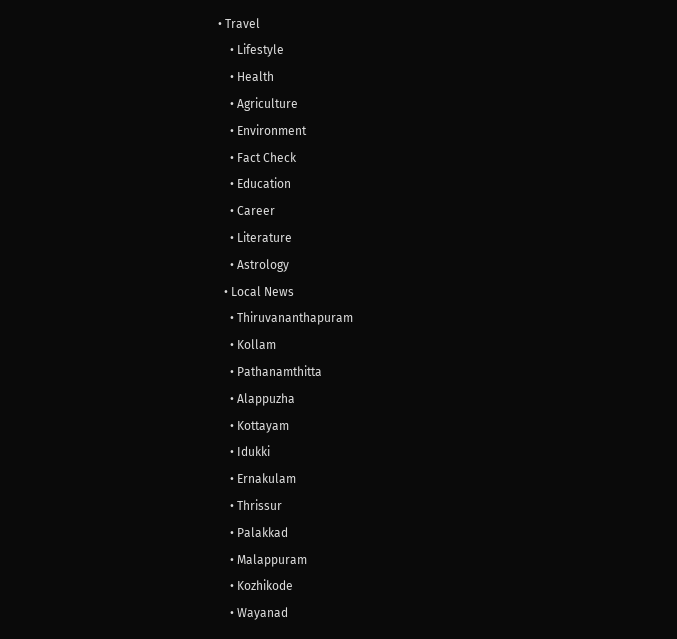• Travel
    • Lifestyle
    • Health
    • Agriculture
    • Environment
    • Fact Check
    • Education
    • Career
    • Literature
    • Astrology
  • Local News
    • Thiruvananthapuram
    • Kollam
    • Pathanamthitta
    • Alappuzha
    • Kottayam
    • Idukki
    • Ernakulam
    • Thrissur
    • Palakkad
    • Malappuram
    • Kozhikode
    • Wayanad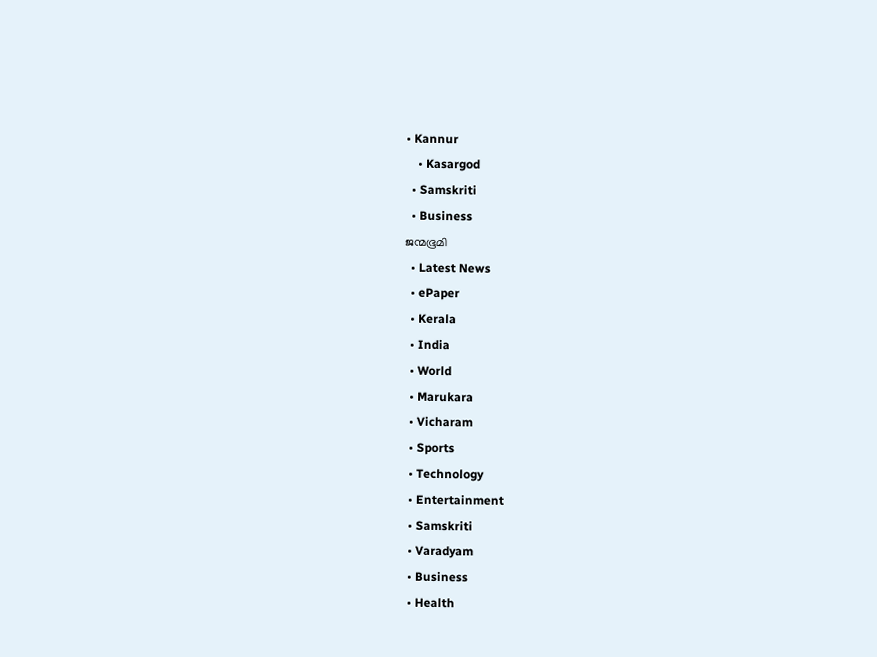• Kannur
    • Kasargod
  • Samskriti
  • Business
ജന്മഭൂമി
  • Latest News
  • ePaper
  • Kerala
  • India
  • World
  • Marukara
  • Vicharam
  • Sports
  • Technology
  • Entertainment
  • Samskriti
  • Varadyam
  • Business
  • Health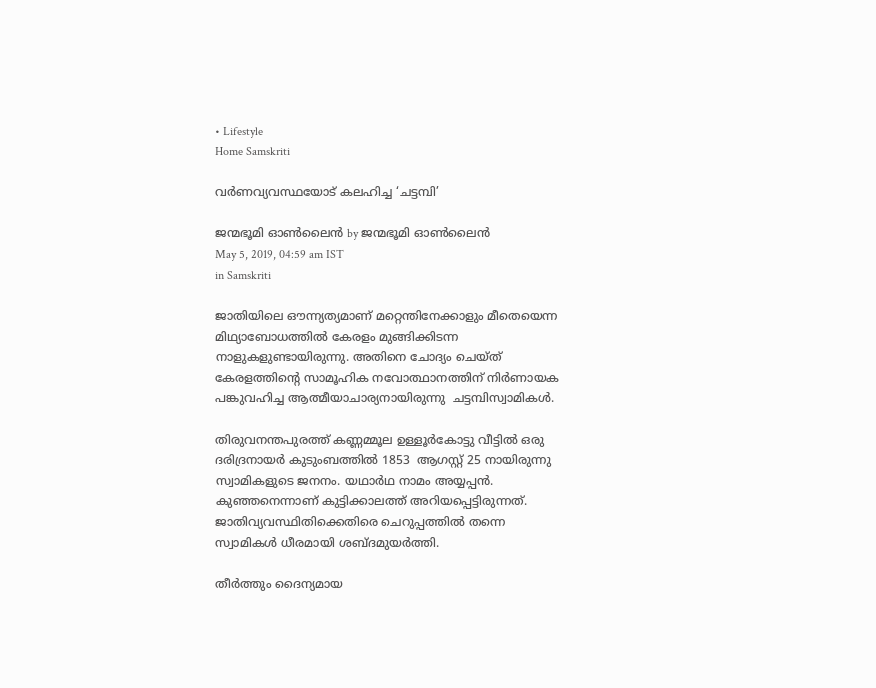• Lifestyle
Home Samskriti

വര്‍ണവ്യവസ്ഥയോട് കലഹിച്ച ‘ചട്ടമ്പി’

ജന്മഭൂമി ഓണ്‍ലൈന്‍ by ജന്മഭൂമി ഓണ്‍ലൈന്‍
May 5, 2019, 04:59 am IST
in Samskriti

ജാതിയിലെ ഔന്ന്യത്യമാണ് മറ്റെന്തിനേക്കാളും മീതെയെന്ന മിഥ്യാബോധത്തില്‍ കേരളം മുങ്ങിക്കിടന്ന നാളുകളുണ്ടായിരുന്നു. അതിനെ ചോദ്യം ചെയ്ത് കേരളത്തിന്റെ സാമൂഹിക നവോത്ഥാനത്തിന് നിര്‍ണായക പങ്കുവഹിച്ച ആത്മീയാചാര്യനായിരുന്നു  ചട്ടമ്പിസ്വാമികള്‍.

തിരുവനന്തപുരത്ത് കണ്ണമ്മൂല ഉള്ളൂര്‍കോട്ടു വീട്ടില്‍ ഒരു ദരിദ്രനായര്‍ കുടുംബത്തില്‍ 1853  ആഗസ്റ്റ് 25 നായിരുന്നു സ്വാമികളുടെ ജനനം. യഥാര്‍ഥ നാമം അയ്യപ്പന്‍. കുഞ്ഞനെന്നാണ് കുട്ടിക്കാലത്ത് അറിയപ്പെട്ടിരുന്നത്. ജാതിവ്യവസ്ഥിതിക്കെതിരെ ചെറുപ്പത്തില്‍ തന്നെ സ്വാമികള്‍ ധീരമായി ശബ്ദമുയര്‍ത്തി.

തീര്‍ത്തും ദൈന്യമായ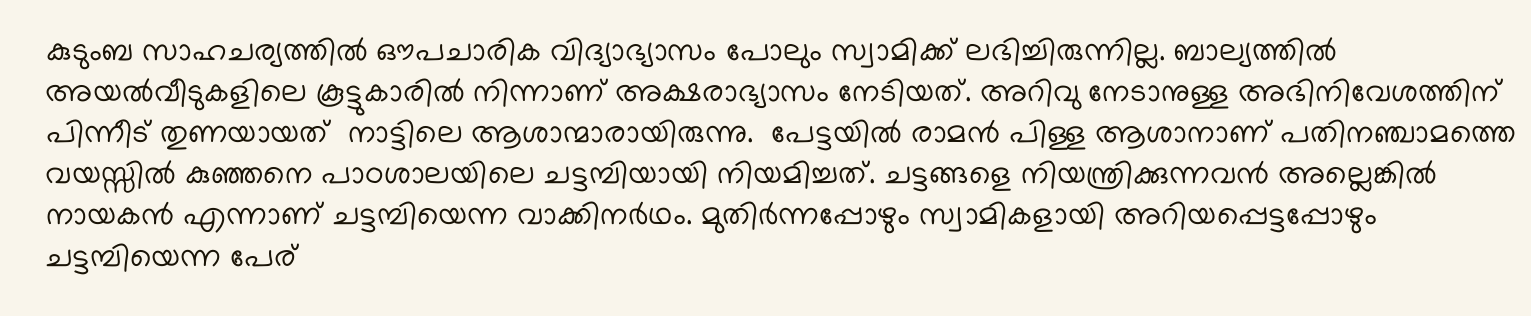കുടുംബ സാഹചര്യത്തില്‍ ഔപചാരിക വിദ്യാഭ്യാസം പോലും സ്വാമിക്ക് ലഭിച്ചിരുന്നില്ല. ബാല്യത്തില്‍ അയല്‍വീടുകളിലെ കൂട്ടുകാരില്‍ നിന്നാണ് അക്ഷരാഭ്യാസം നേടിയത്. അറിവു നേടാനുള്ള അഭിനിവേശത്തിന് പിന്നീട് തുണയായത്  നാട്ടിലെ ആശാന്മാരായിരുന്നു.  പേട്ടയില്‍ രാമന്‍ പിള്ള ആശാനാണ് പതിനഞ്ചാമത്തെ വയസ്സില്‍ കുഞ്ഞനെ പാഠശാലയിലെ ചട്ടമ്പിയായി നിയമിച്ചത്. ചട്ടങ്ങളെ നിയന്ത്രിക്കുന്നവന്‍ അല്ലെങ്കില്‍ നായകന്‍ എന്നാണ് ചട്ടമ്പിയെന്ന വാക്കിനര്‍ഥം. മുതിര്‍ന്നപ്പോഴും സ്വാമികളായി അറിയപ്പെട്ടപ്പോഴും ചട്ടമ്പിയെന്ന പേര്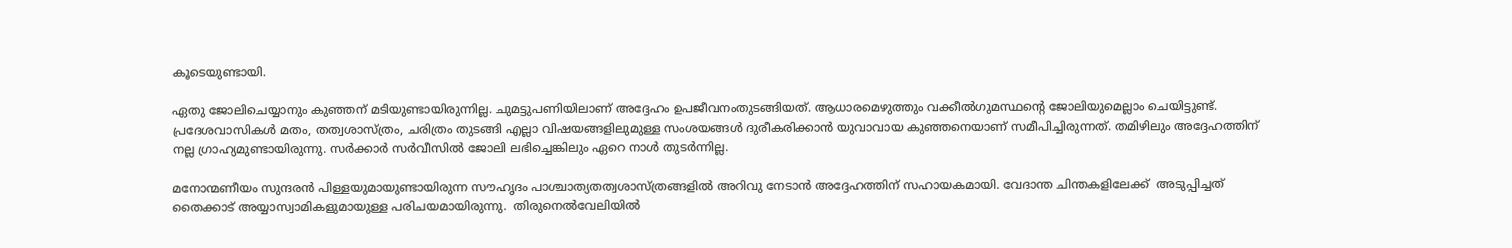കൂടെയുണ്ടായി.

ഏതു ജോലിചെയ്യാനും കുഞ്ഞന് മടിയുണ്ടായിരുന്നില്ല. ചുമട്ടുപണിയിലാണ് അദ്ദേഹം ഉപജീവനംതുടങ്ങിയത്. ആധാരമെഴുത്തും വക്കീല്‍ഗുമസ്ഥന്റെ ജോലിയുമെല്ലാം ചെയിട്ടുണ്ട്. പ്രദേശവാസികള്‍ മതം, തത്വശാസ്ത്രം, ചരിത്രം തുടങ്ങി എല്ലാ വിഷയങ്ങളിലുമുള്ള സംശയങ്ങള്‍ ദുരീകരിക്കാന്‍ യുവാവായ കുഞ്ഞനെയാണ് സമീപിച്ചിരുന്നത്. തമിഴിലും അദ്ദേഹത്തിന് നല്ല ഗ്രാഹ്യമുണ്ടായിരുന്നു. സര്‍ക്കാര്‍ സര്‍വീസില്‍ ജോലി ലഭിച്ചെങ്കിലും ഏറെ നാള്‍ തുടര്‍ന്നില്ല.

മനോന്മണീയം സുന്ദരന്‍ പിള്ളയുമായുണ്ടായിരുന്ന സൗഹൃദം പാശ്ചാത്യതത്വശാസ്ത്രങ്ങളില്‍ അറിവു നേടാന്‍ അദ്ദേഹത്തിന് സഹായകമായി. വേദാന്ത ചിന്തകളിലേക്ക്  അടുപ്പിച്ചത് തൈക്കാട് അയ്യാസ്വാമികളുമായുള്ള പരിചയമായിരുന്നു.  തിരുനെല്‍വേലിയില്‍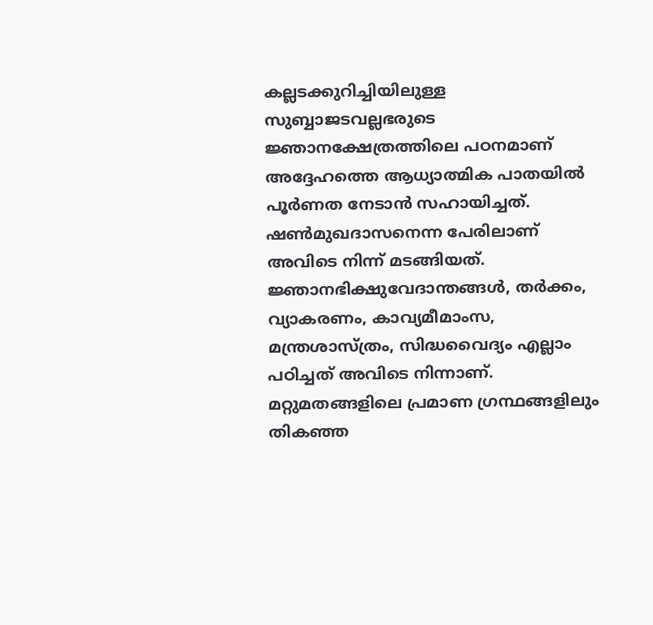കല്ലടക്കുറിച്ചിയിലുള്ള സുബ്ബാജടവല്ലഭരുടെ ജ്ഞാനക്ഷേത്രത്തിലെ പഠനമാണ് അദ്ദേഹത്തെ ആധ്യാത്മിക പാതയില്‍ പൂര്‍ണത നേടാന്‍ സഹായിച്ചത്. ഷണ്‍മുഖദാസനെന്ന പേരിലാണ് അവിടെ നിന്ന് മടങ്ങിയത്.  ജ്ഞാനഭിക്ഷുവേദാന്തങ്ങള്‍, തര്‍ക്കം, വ്യാകരണം, കാവ്യമീമാംസ, മന്ത്രശാസ്ത്രം, സിദ്ധവൈദ്യം എല്ലാം പഠിച്ചത് അവിടെ നിന്നാണ്. മറ്റുമതങ്ങളിലെ പ്രമാണ ഗ്രന്ഥങ്ങളിലും തികഞ്ഞ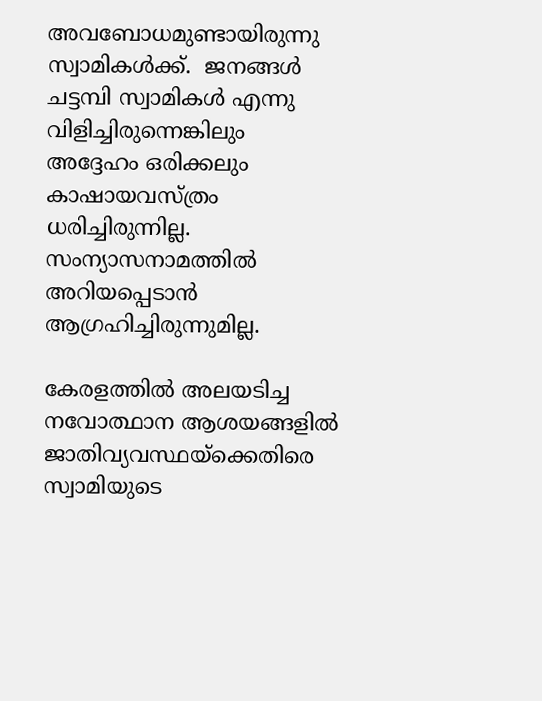അവബോധമുണ്ടായിരുന്നു സ്വാമികള്‍ക്ക്.  ജനങ്ങള്‍  ചട്ടമ്പി സ്വാമികള്‍ എന്നു വിളിച്ചിരുന്നെങ്കിലും അദ്ദേഹം ഒരിക്കലും കാഷായവസ്ത്രം ധരിച്ചിരുന്നില്ല. സംന്യാസനാമത്തില്‍ അറിയപ്പെടാന്‍ ആഗ്രഹിച്ചിരുന്നുമില്ല.

കേരളത്തില്‍ അലയടിച്ച നവോത്ഥാന ആശയങ്ങളില്‍ ജാതിവ്യവസ്ഥയ്‌ക്കെതിരെ സ്വാമിയുടെ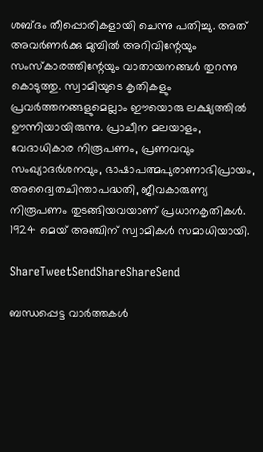ശബ്ദം തീപ്പൊരികളായി ചെന്നു പതിച്ചു. അത് അവര്‍ണര്‍ക്കു മുമ്പില്‍ അറിവിന്റേയും സംസ്‌കാരത്തിന്റേയും വാതായനങ്ങള്‍ തുറന്നു കൊടുത്തു. സ്വാമിയുടെ കൃതികളും പ്രവര്‍ത്തനങ്ങളുമെല്ലാം ഈയൊരു ലക്ഷ്യത്തില്‍ ഊന്നിയായിരുന്നു. പ്രാചീന മലയാളം, വേദാധികാര നിരൂപണം, പ്രണവവും സംഖ്യാദര്‍ശനവും, ഭാഷാപത്മപുരാണാഭിപ്രായം, അദ്വൈതചിന്താപദ്ധതി, ജീവകാരുണ്യ നിരൂപണം തുടങ്ങിയവയാണ് പ്രധാനകൃതികള്‍. 1924 മെയ് അഞ്ചിന് സ്വാമികള്‍ സമാധിയായി.

ShareTweetSendShareShareSend

ബന്ധപ്പെട്ട വാര്‍ത്തകള്‍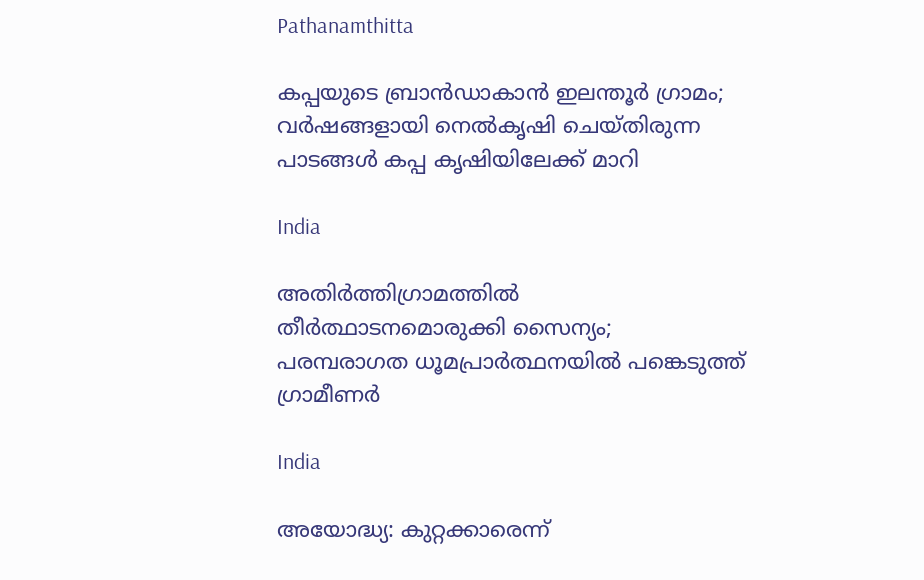Pathanamthitta

കപ്പയുടെ ബ്രാൻഡാകാൻ ഇലന്തൂർ ഗ്രാമം; വര്‍ഷങ്ങളായി നെല്‍കൃഷി ചെയ്തിരുന്ന പാടങ്ങൾ കപ്പ കൃഷിയിലേക്ക് മാറി

India

അതിര്‍ത്തിഗ്രാമത്തില്‍ തീര്‍ത്ഥാടനമൊരുക്കി സൈന്യം; പരമ്പരാഗത ധൂമപ്രാര്‍ത്ഥനയില്‍ പങ്കെടുത്ത് ഗ്രാമീണർ

India

അയോദ്ധ്യ: കുറ്റക്കാരെന്ന്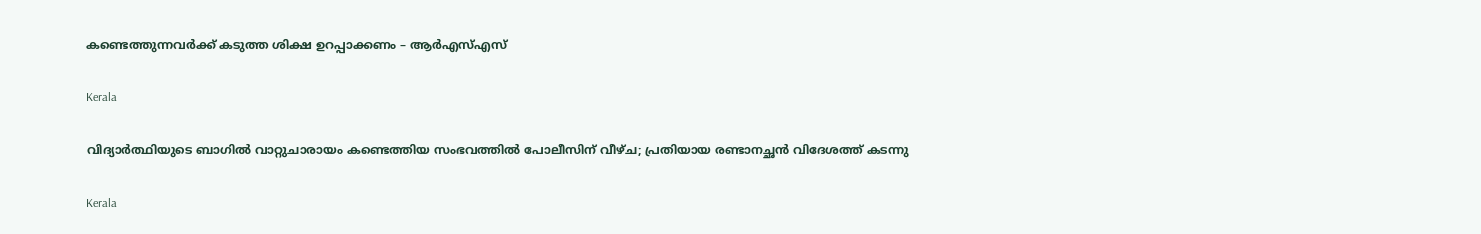കണ്ടെത്തുന്നവര്‍ക്ക് കടുത്ത ശിക്ഷ ഉറപ്പാക്കണം – ആര്‍എസ്എസ്

Kerala

വിദ്യാർത്ഥിയുടെ ബാഗിൽ വാറ്റുചാരായം കണ്ടെത്തിയ സംഭവത്തിൽ പോലീസിന് വീഴ്ച; പ്രതിയായ രണ്ടാനച്ഛൻ വിദേശത്ത് കടന്നു

Kerala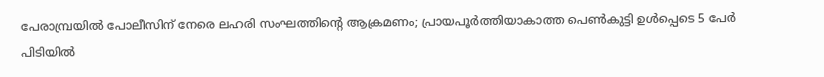പേരാമ്പ്രയിൽ പോലീസിന് നേരെ ലഹരി സംഘത്തിന്റെ ആക്രമണം; പ്രായപൂർത്തിയാകാത്ത പെൺകുട്ടി ഉൾപ്പെടെ 5 പേർ പിടിയിൽ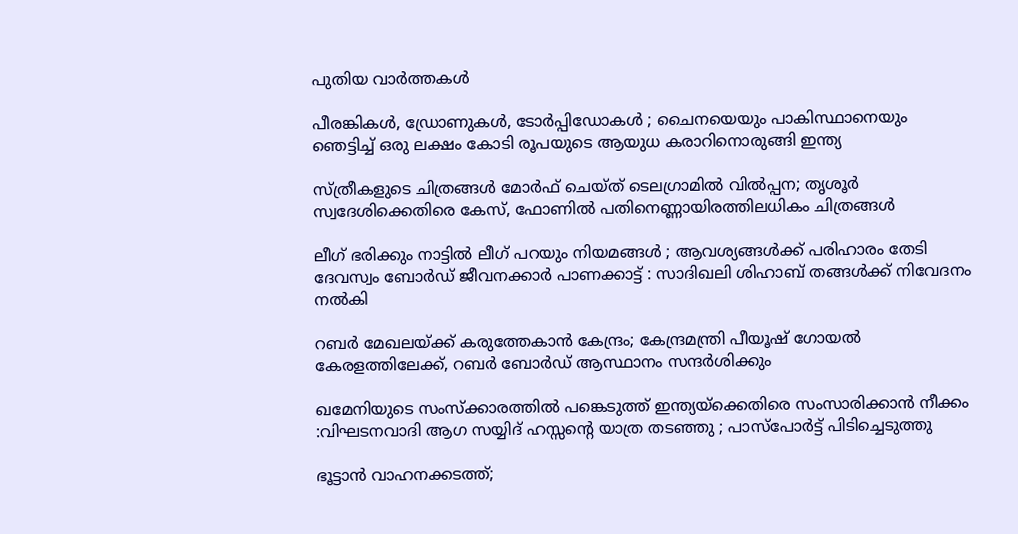പുതിയ വാര്‍ത്തകള്‍

പീരങ്കികൾ, ഡ്രോണുകൾ, ടോർപ്പിഡോകൾ ; ചൈനയെയും പാകിസ്ഥാനെയും ഞെട്ടിച്ച് ഒരു ലക്ഷം കോടി രൂപയുടെ ആയുധ കരാറിനൊരുങ്ങി ഇന്ത്യ

സ്ത്രീകളുടെ ചിത്രങ്ങൾ മോർഫ്‌ ചെയ്ത്‌ ടെലഗ്രാമിൽ വിൽപ്പന; തൃശൂർ സ്വദേശിക്കെതിരെ കേസ്, ഫോണിൽ പതിനെണ്ണായിരത്തിലധികം ചിത്രങ്ങൾ

ലീഗ് ഭരിക്കും നാട്ടിൽ ലീഗ് പറയും നിയമങ്ങൾ ; ആവശ്യങ്ങൾക്ക് പരിഹാരം തേടി ദേവസ്വം ബോർഡ് ജീവനക്കാർ പാണക്കാട്ട് : സാദിഖലി ശിഹാബ് തങ്ങൾക്ക് നിവേദനം നൽകി

റബർ മേഖലയ്‌ക്ക് കരുത്തേകാൻ കേന്ദ്രം; കേന്ദ്രമന്ത്രി പീയൂഷ് ഗോയൽ കേരളത്തിലേക്ക്, റബർ ബോർഡ് ആസ്ഥാനം സന്ദർശിക്കും

ഖമേനിയുടെ സംസ്ക്കാരത്തിൽ പങ്കെടുത്ത് ഇന്ത്യയ്‌ക്കെതിരെ സംസാരിക്കാൻ നീക്കം :വിഘടനവാദി ആഗ സയ്യിദ് ഹസ്സന്റെ യാത്ര തടഞ്ഞു ; പാസ്പോർട്ട് പിടിച്ചെടുത്തു

ഭൂട്ടാൻ വാഹനക്കടത്ത്;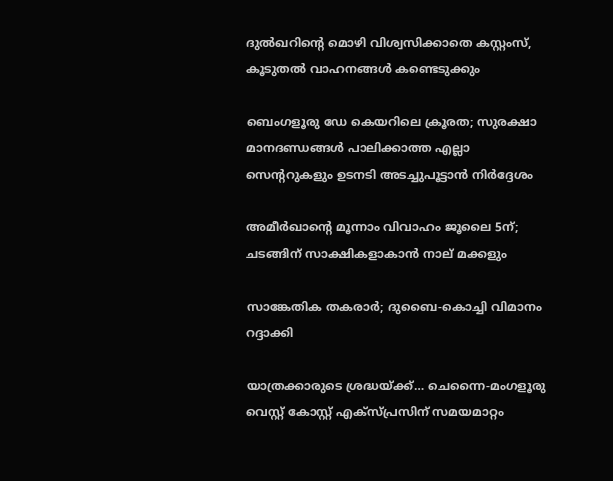ദുൽഖറിന്റെ മൊഴി വിശ്വസിക്കാതെ കസ്റ്റംസ്, കൂടുതൽ വാഹനങ്ങൾ കണ്ടെടുക്കും

ബെംഗളൂരു ഡേ കെയറിലെ ക്രൂരത; സുരക്ഷാ മാനദണ്ഡങ്ങൾ പാലിക്കാത്ത എല്ലാ സെന്ററുകളും ഉടനടി അടച്ചുപൂട്ടാൻ നിർദ്ദേശം

അമീര്‍ഖാന്റെ മൂന്നാം വിവാഹം ജൂലൈ 5ന്; ചടങ്ങിന് സാക്ഷികളാകാന്‍ നാല് മക്കളും

സാങ്കേതിക തകരാര്‍; ദുബൈ-കൊച്ചി വിമാനം റദ്ദാക്കി

യാത്രക്കാരുടെ ശ്രദ്ധയ്‌ക്ക്… ചെന്നൈ-മംഗളൂരു വെസ്റ്റ് കോസ്റ്റ് എക്‌സ്പ്രസിന് സമയമാറ്റം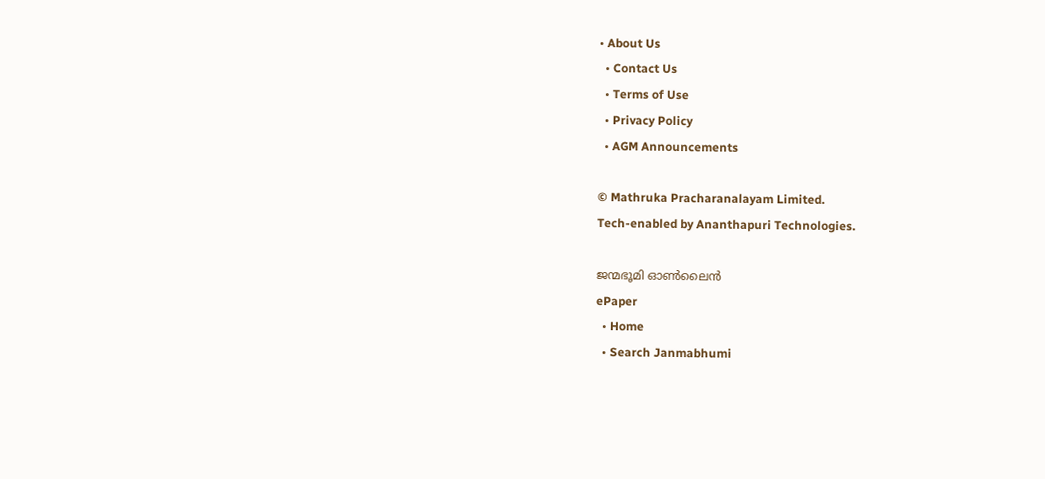• About Us
  • Contact Us
  • Terms of Use
  • Privacy Policy
  • AGM Announcements

© Mathruka Pracharanalayam Limited.
Tech-enabled by Ananthapuri Technologies.

ജന്മഭൂമി ഓണ്‍ലൈന്‍
ePaper
  • Home
  • Search Janmabhumi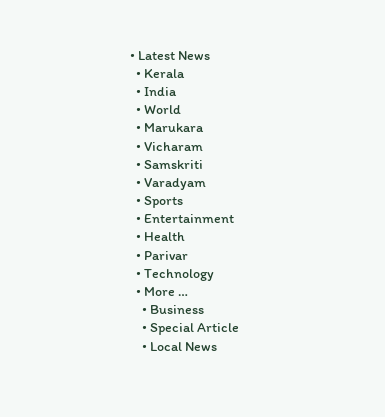• Latest News
  • Kerala
  • India
  • World
  • Marukara
  • Vicharam
  • Samskriti
  • Varadyam
  • Sports
  • Entertainment
  • Health
  • Parivar
  • Technology
  • More …
    • Business
    • Special Article
    • Local News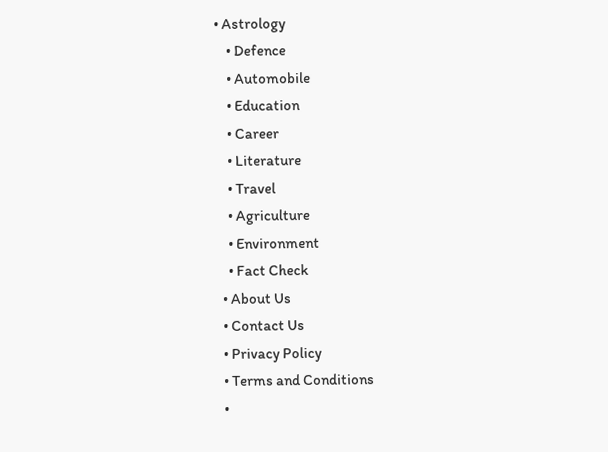• Astrology
    • Defence
    • Automobile
    • Education
    • Career
    • Literature
    • Travel
    • Agriculture
    • Environment
    • Fact Check
  • About Us
  • Contact Us
  • Privacy Policy
  • Terms and Conditions
  •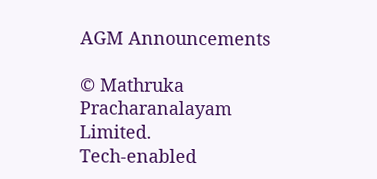AGM Announcements

© Mathruka Pracharanalayam Limited.
Tech-enabled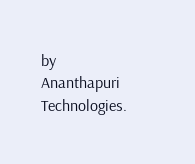by Ananthapuri Technologies.